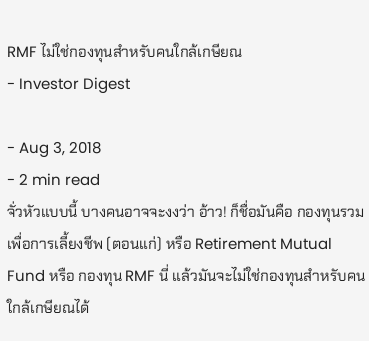RMF ไม่ใช่กองทุนสำหรับคนใกล้เกษียณ
- Investor Digest

- Aug 3, 2018
- 2 min read
จั่วหัวแบบนี้ บางคนอาจจะงงว่า อ้าว! ก็ชื่อมันคือ กองทุนรวมเพื่อการเลี้ยงชีพ (ตอนแก่) หรือ Retirement Mutual Fund หรือ กองทุน RMF นี่ แล้วมันจะไม่ใช่กองทุนสำหรับคนใกล้เกษียณได้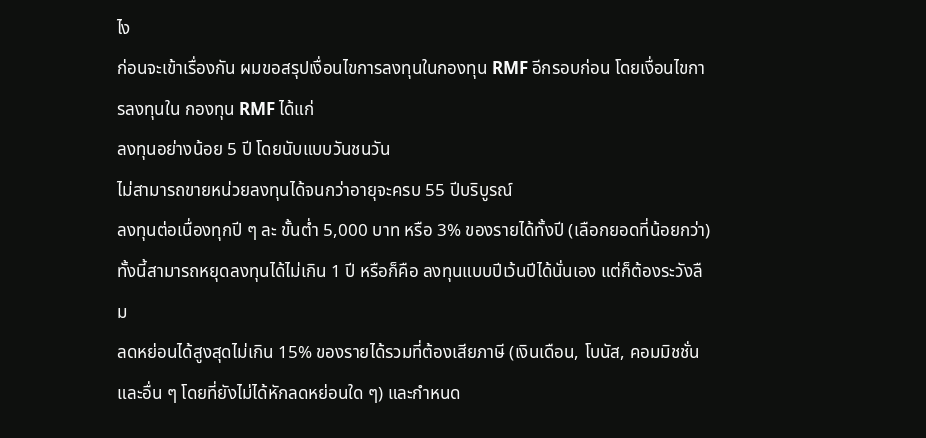ไง
ก่อนจะเข้าเรื่องกัน ผมขอสรุปเงื่อนไขการลงทุนในกองทุน RMF อีกรอบก่อน โดยเงื่อนไขการลงทุนใน กองทุน RMF ได้แก่
ลงทุนอย่างน้อย 5 ปี โดยนับแบบวันชนวัน
ไม่สามารถขายหน่วยลงทุนได้จนกว่าอายุจะครบ 55 ปีบริบูรณ์
ลงทุนต่อเนื่องทุกปี ๆ ละ ขั้นต่ำ 5,000 บาท หรือ 3% ของรายได้ทั้งปี (เลือกยอดที่น้อยกว่า) ทั้งนี้สามารถหยุดลงทุนได้ไม่เกิน 1 ปี หรือก็คือ ลงทุนแบบปีเว้นปีได้นั่นเอง แต่ก็ต้องระวังลืม
ลดหย่อนได้สูงสุดไม่เกิน 15% ของรายได้รวมที่ต้องเสียภาษี (เงินเดือน, โบนัส, คอมมิชชั่น และอื่น ๆ โดยที่ยังไม่ได้หักลดหย่อนใด ๆ) และกำหนด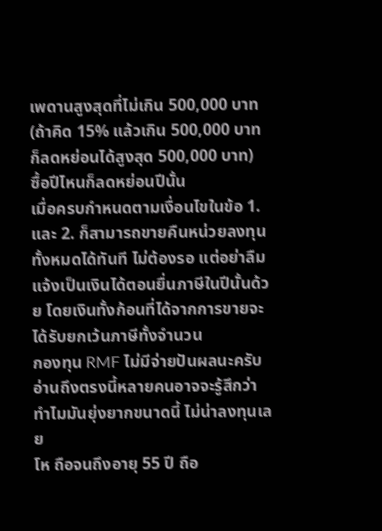เพดานสูงสุดที่ไม่เกิน 500,000 บาท (ถ้าคิด 15% แล้วเกิน 500,000 บาท ก็ลดหย่อนได้สูงสุด 500,000 บาท)
ซื้อปีไหนก็ลดหย่อนปีนั้น
เมื่อครบกำหนดตามเงื่อนไขในข้อ 1. และ 2. ก็สามารถขายคืนหน่วยลงทุนทั้งหมดได้ทันที ไม่ต้องรอ แต่อย่าลืมแจ้งเป็นเงินได้ตอนยื่นภาษีในปีนั้นด้วย โดยเงินทั้งก้อนที่ได้จากการขายจะได้รับยกเว้นภาษีทั้งจำนวน
กองทุน RMF ไม่มีจ่ายปันผลนะครับ
อ่านถึงตรงนี้หลายคนอาจจะรู้สึกว่า
ทำไมมันยุ่งยากขนาดนี้ ไม่น่าลงทุนเลย
โห ถือจนถึงอายุ 55 ปี ถือ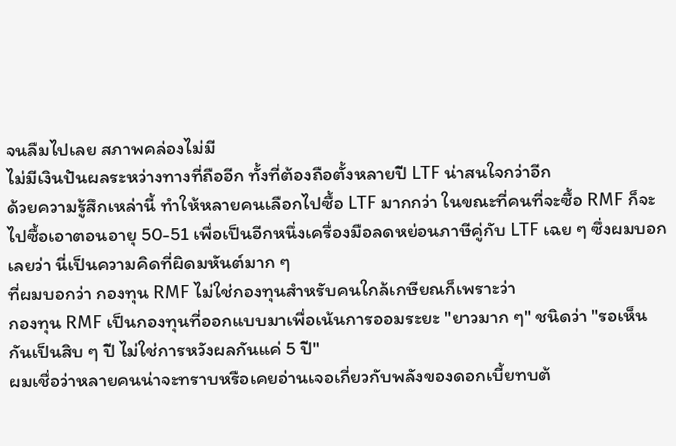จนลืมไปเลย สภาพคล่องไม่มี
ไม่มีเงินปันผลระหว่างทางที่ถืออีก ทั้งที่ต้องถือตั้งหลายปี LTF น่าสนใจกว่าอีก
ด้วยความรู้สึกเหล่านี้ ทำให้หลายคนเลือกไปซื้อ LTF มากกว่า ในขณะที่คนที่จะซื้อ RMF ก็จะไปซื้อเอาตอนอายุ 50-51 เพื่อเป็นอีกหนึ่งเครื่องมือลดหย่อนภาษีคู่กับ LTF เฉย ๆ ซึ่งผมบอกเลยว่า นี่เป็นความคิดที่ผิดมหันต์มาก ๆ
ที่ผมบอกว่า กองทุน RMF ไม่ใช่กองทุนสำหรับคนใกล้เกษียณก็เพราะว่า
กองทุน RMF เป็นกองทุนที่ออกแบบมาเพื่อเน้นการออมระยะ "ยาวมาก ๆ" ชนิดว่า "รอเห็นกันเป็นสิบ ๆ ปี ไม่ใช่การหวังผลกันแค่ 5 ปี"
ผมเชื่อว่าหลายคนน่าจะทราบหรือเคยอ่านเจอเกี่ยวกับพลังของดอกเบี้ยทบต้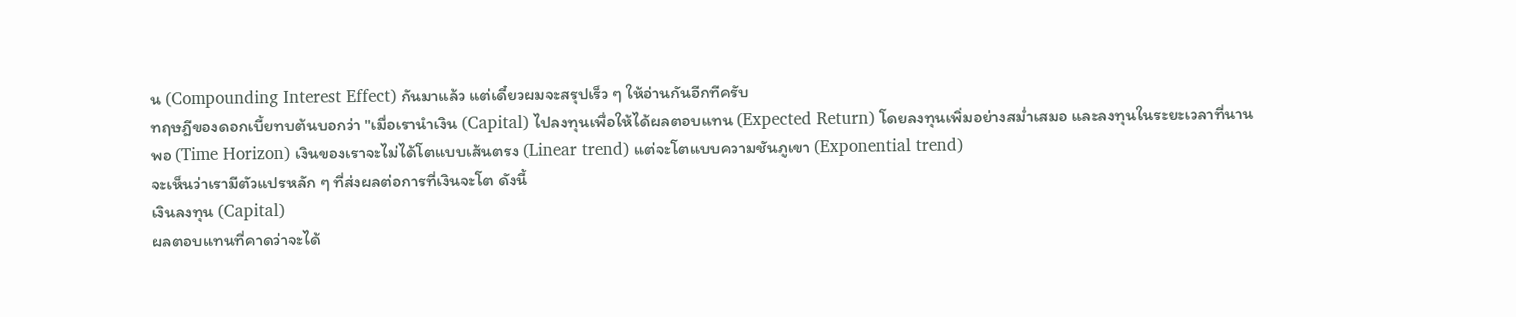น (Compounding Interest Effect) กันมาแล้ว แต่เดี๋ยวผมจะสรุปเร็ว ๆ ให้อ่านกันอีกทีครับ
ทฤษฎีของดอกเบี้ยทบต้นบอกว่า "เมื่อเรานำเงิน (Capital) ไปลงทุนเพื่อให้ได้ผลตอบแทน (Expected Return) โดยลงทุนเพิ่มอย่างสม่ำเสมอ และลงทุนในระยะเวลาที่นานพอ (Time Horizon) เงินของเราจะไม่ได้โตแบบเส้นตรง (Linear trend) แต่จะโตแบบความชันภูเขา (Exponential trend)
จะเห็นว่าเรามีตัวแปรหลัก ๆ ที่ส่งผลต่อการที่เงินจะโต ดังนี้
เงินลงทุน (Capital)
ผลตอบแทนที่คาดว่าจะได้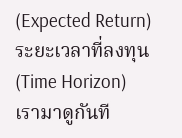(Expected Return)
ระยะเวลาที่ลงทุน (Time Horizon)
เรามาดูกันที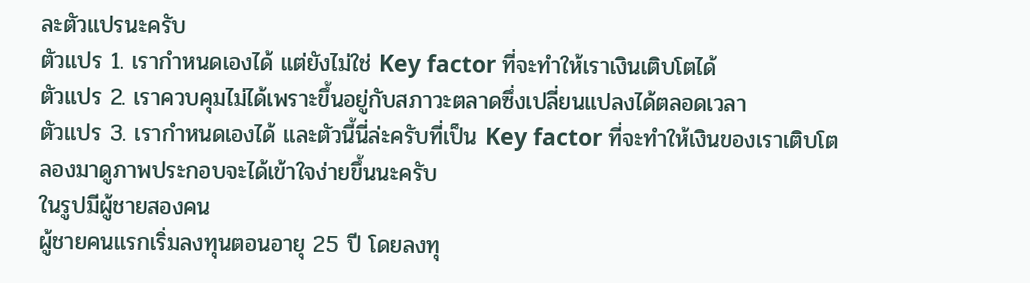ละตัวแปรนะครับ
ตัวแปร 1. เรากำหนดเองได้ แต่ยังไม่ใช่ Key factor ที่จะทำให้เราเงินเติบโตได้
ตัวแปร 2. เราควบคุมไม่ได้เพราะขึ้นอยู่กับสภาวะตลาดซึ่งเปลี่ยนแปลงได้ตลอดเวลา
ตัวแปร 3. เรากำหนดเองได้ และตัวนี้นี่ล่ะครับที่เป็น Key factor ที่จะทำให้เงินของเราเติบโต
ลองมาดูภาพประกอบจะได้เข้าใจง่ายขึ้นนะครับ
ในรูปมีผู้ชายสองคน
ผู้ชายคนแรกเริ่มลงทุนตอนอายุ 25 ปี โดยลงทุ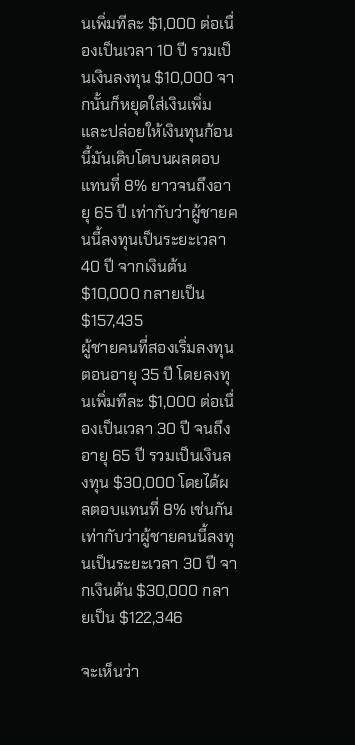นเพิ่มทีละ $1,000 ต่อเนื่องเป็นเวลา 10 ปี รวมเป็นเงินลงทุน $10,000 จากนั้นก็หยุดใส่เงินเพิ่มและปล่อยให้เงินทุนก้อนนี้มันเติบโตบนผลตอบแทนที่ 8% ยาวจนถึงอายุ 65 ปี เท่ากับว่าผู้ชายคนนี้ลงทุนเป็นระยะเวลา 40 ปี จากเงินต้น $10,000 กลายเป็น $157,435
ผู้ชายคนที่สองเริ่มลงทุนตอนอายุ 35 ปี โดยลงทุนเพิ่มทีละ $1,000 ต่อเนื่องเป็นเวลา 30 ปี จนถึงอายุ 65 ปี รวมเป็นเงินลงทุน $30,000 โดยได้ผลตอบแทนที่ 8% เช่นกัน เท่ากับว่าผู้ชายคนนี้ลงทุนเป็นระยะเวลา 30 ปี จากเงินต้น $30,000 กลายเป็น $122,346

จะเห็นว่า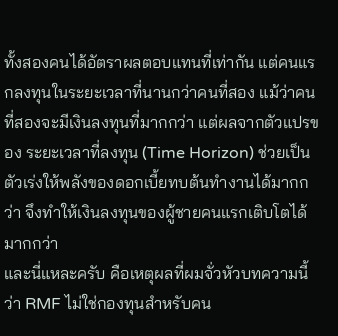ทั้งสองคนได้อัตราผลตอบแทนที่เท่ากัน แต่คนแรกลงทุนในระยะเวลาที่นานกว่าคนที่สอง แม้ว่าคนที่สองจะมีเงินลงทุนที่มากกว่า แต่ผลจากตัวแปรของ ระยะเวลาที่ลงทุน (Time Horizon) ช่วยเป็นตัวเร่งให้พลังของดอกเบี้ยทบต้นทำงานได้มากกว่า จึงทำให้เงินลงทุนของผู้ชายคนแรกเติบโตได้มากกว่า
และนี่แหละครับ คือเหตุผลที่ผมจั่วหัวบทความนี้ว่า RMF ไม่ใช่กองทุนสำหรับคน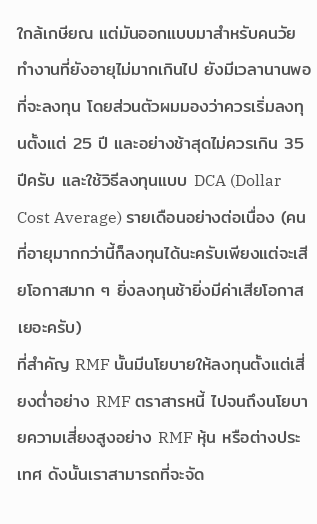ใกล้เกษียณ แต่มันออกแบบมาสำหรับคนวัยทำงานที่ยังอายุไม่มากเกินไป ยังมีเวลานานพอที่จะลงทุน โดยส่วนตัวผมมองว่าควรเริ่มลงทุนตั้งแต่ 25 ปี และอย่างช้าสุดไม่ควรเกิน 35 ปีครับ และใช้วิธีลงทุนแบบ DCA (Dollar Cost Average) รายเดือนอย่างต่อเนื่อง (คนที่อายุมากกว่านี้ก็ลงทุนได้นะครับเพียงแต่จะเสียโอกาสมาก ๆ ยิ่งลงทุนช้ายิ่งมีค่าเสียโอกาสเยอะครับ)
ที่สำคัญ RMF นั้นมีนโยบายให้ลงทุนตั้งแต่เสี่ยงต่ำอย่าง RMF ตราสารหนี้ ไปจนถึงนโยบายความเสี่ยงสูงอย่าง RMF หุ้น หรือต่างประเทศ ดังนั้นเราสามารถที่จะจัด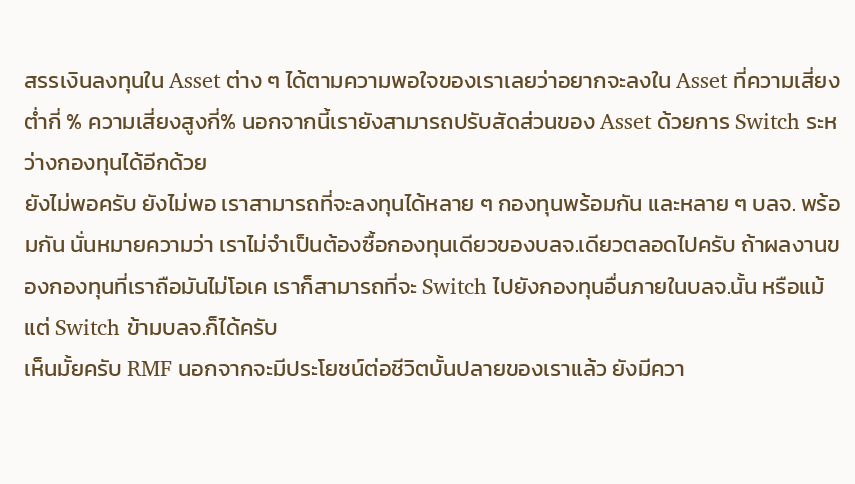สรรเงินลงทุนใน Asset ต่าง ๆ ได้ตามความพอใจของเราเลยว่าอยากจะลงใน Asset ที่ความเสี่ยงต่ำกี่ % ความเสี่ยงสูงกี่% นอกจากนี้เรายังสามารถปรับสัดส่วนของ Asset ด้วยการ Switch ระหว่างกองทุนได้อีกด้วย
ยังไม่พอครับ ยังไม่พอ เราสามารถที่จะลงทุนได้หลาย ๆ กองทุนพร้อมกัน และหลาย ๆ บลจ. พร้อมกัน นั่นหมายความว่า เราไม่จำเป็นต้องซื้อกองทุนเดียวของบลจ.เดียวตลอดไปครับ ถ้าผลงานของกองทุนที่เราถือมันไม่โอเค เราก็สามารถที่จะ Switch ไปยังกองทุนอื่นภายในบลจ.นั้น หรือแม้แต่ Switch ข้ามบลจ.ก็ได้ครับ
เห็นมั้ยครับ RMF นอกจากจะมีประโยชน์ต่อชีวิตบั้นปลายของเราแล้ว ยังมีควา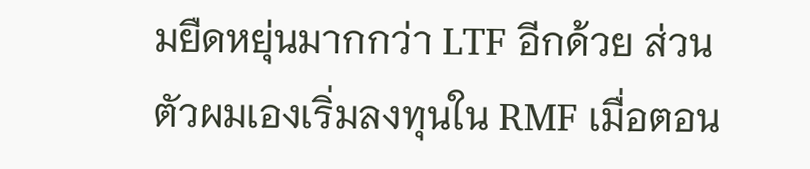มยืดหยุ่นมากกว่า LTF อีกด้วย ส่วนตัวผมเองเริ่มลงทุนใน RMF เมื่อตอน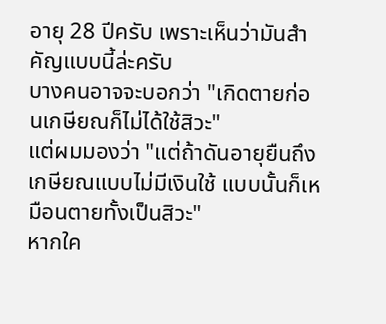อายุ 28 ปีครับ เพราะเห็นว่ามันสำคัญแบบนี้ล่ะครับ
บางคนอาจจะบอกว่า "เกิดตายก่อนเกษียณก็ไม่ได้ใช้สิวะ"
แต่ผมมองว่า "แต่ถ้าดันอายุยืนถึงเกษียณแบบไม่มีเงินใช้ แบบนั้นก็เหมือนตายทั้งเป็นสิวะ"
หากใค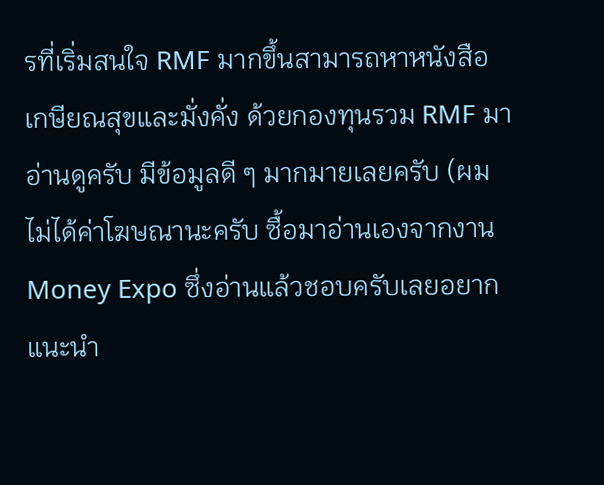รที่เริ่มสนใจ RMF มากขึ้นสามารถหาหนังสือ เกษียณสุขและมั่งคั่ง ด้วยกองทุนรวม RMF มาอ่านดูครับ มีข้อมูลดี ๆ มากมายเลยครับ (ผมไม่ได้ค่าโฆษณานะครับ ซื้อมาอ่านเองจากงาน Money Expo ซึ่งอ่านแล้วชอบครับเลยอยากแนะนำ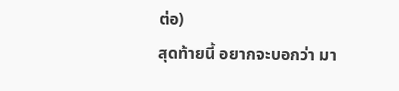ต่อ)
สุดท้ายนี้ อยากจะบอกว่า มา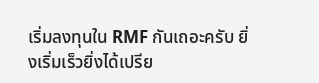เริ่มลงทุนใน RMF กันเถอะครับ ยิ่งเริ่มเร็วยิ่งได้เปรีย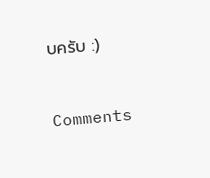บครับ :)



Comments